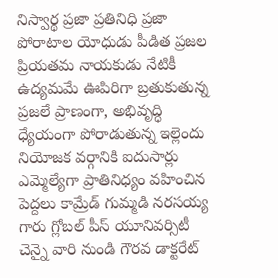నిస్వార్థ ప్రజా ప్రతినిధి ప్రజా పోరాటాల యోధుడు పీడిత ప్రజల ప్రియతమ నాయకుడు నేటికీ ఉద్యమమే ఊపిరిగా బ్రతుకుతున్న ప్రజలే ప్రాణంగా, అభివృద్ధి ధ్యేయంగా పోరాడుతున్న ఇల్లెందు నియోజక వర్గానికి ఐదుసార్లు ఎమ్మెల్యేగా ప్రాతినిధ్యం వహించిన పెద్దలు కామ్రేడ్ గుమ్మడి నరసయ్య గారు గ్లోబల్ పీస్ యూనివర్సిటీ చెన్నై వారి నుండి గౌరవ డాక్టరేట్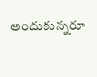అందుకున్నరూ